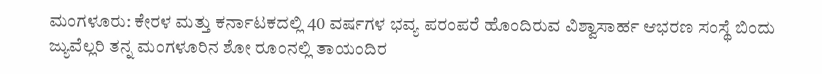ಮಂಗಳೂರು: ಕೇರಳ ಮತ್ತು ಕರ್ನಾಟಕದಲ್ಲಿ 40 ವರ್ಷಗಳ ಭವ್ಯ ಪರಂಪರೆ ಹೊಂದಿರುವ ವಿಶ್ವಾಸಾರ್ಹ ಆಭರಣ ಸಂಸ್ಥೆ ಬಿಂದು ಜ್ಯುವೆಲ್ಲರಿ ತನ್ನ ಮಂಗಳೂರಿನ ಶೋ ರೂಂನಲ್ಲಿ ತಾಯಂದಿರ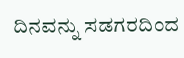ದಿನವನ್ನು ಸಡಗರದಿಂದ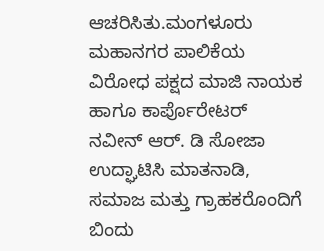ಆಚರಿಸಿತು.ಮಂಗಳೂರು ಮಹಾನಗರ ಪಾಲಿಕೆಯ ವಿರೋಧ ಪಕ್ಷದ ಮಾಜಿ ನಾಯಕ ಹಾಗೂ ಕಾರ್ಪೊರೇಟರ್ ನವೀನ್ ಆರ್. ಡಿ ಸೋಜಾ ಉದ್ಘಾಟಿಸಿ ಮಾತನಾಡಿ, ಸಮಾಜ ಮತ್ತು ಗ್ರಾಹಕರೊಂದಿಗೆ ಬಿಂದು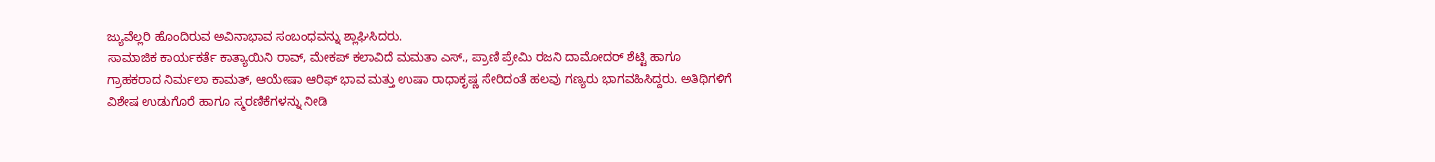ಜ್ಯುವೆಲ್ಲರಿ ಹೊಂದಿರುವ ಅವಿನಾಭಾವ ಸಂಬಂಧವನ್ನು ಶ್ಲಾಘಿಸಿದರು.
ಸಾಮಾಜಿಕ ಕಾರ್ಯಕರ್ತೆ ಕಾತ್ಯಾಯಿನಿ ರಾವ್, ಮೇಕಪ್ ಕಲಾವಿದೆ ಮಮತಾ ಎಸ್., ಪ್ರಾಣಿ ಪ್ರೇಮಿ ರಜನಿ ದಾಮೋದರ್ ಶೆಟ್ಟಿ ಹಾಗೂ ಗ್ರಾಹಕರಾದ ನಿರ್ಮಲಾ ಕಾಮತ್, ಆಯೇಷಾ ಆರಿಫ್ ಭಾವ ಮತ್ತು ಉಷಾ ರಾಧಾಕೃಷ್ಣ ಸೇರಿದಂತೆ ಹಲವು ಗಣ್ಯರು ಭಾಗವಹಿಸಿದ್ದರು. ಅತಿಥಿಗಳಿಗೆ ವಿಶೇಷ ಉಡುಗೊರೆ ಹಾಗೂ ಸ್ಮರಣಿಕೆಗಳನ್ನು ನೀಡಿ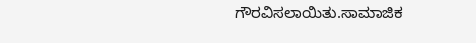ಗೌರವಿಸಲಾಯಿತು.ಸಾಮಾಜಿಕ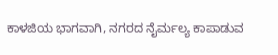ಕಾಳಜಿಯ ಭಾಗವಾಗಿ, ನಗರದ ನೈರ್ಮಲ್ಯ ಕಾಪಾಡುವ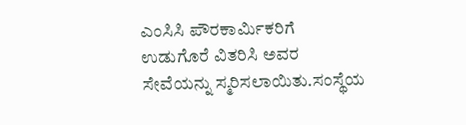ಎಂಸಿಸಿ ಪೌರಕಾರ್ಮಿಕರಿಗೆ ಉಡುಗೊರೆ ವಿತರಿಸಿ ಅವರ ಸೇವೆಯನ್ನು ಸ್ಮರಿಸಲಾಯಿತು.ಸಂಸ್ಥೆಯ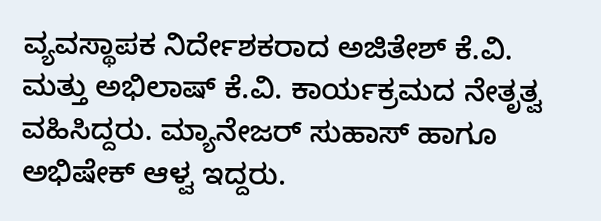ವ್ಯವಸ್ಥಾಪಕ ನಿರ್ದೇಶಕರಾದ ಅಜಿತೇಶ್ ಕೆ.ವಿ. ಮತ್ತು ಅಭಿಲಾಷ್ ಕೆ.ವಿ. ಕಾರ್ಯಕ್ರಮದ ನೇತೃತ್ವ ವಹಿಸಿದ್ದರು. ಮ್ಯಾನೇಜರ್ ಸುಹಾಸ್ ಹಾಗೂ ಅಭಿಷೇಕ್ ಆಳ್ವ ಇದ್ದರು.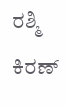ರಶ್ಮಿ ಕಿರಣ್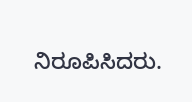ನಿರೂಪಿಸಿದರು.